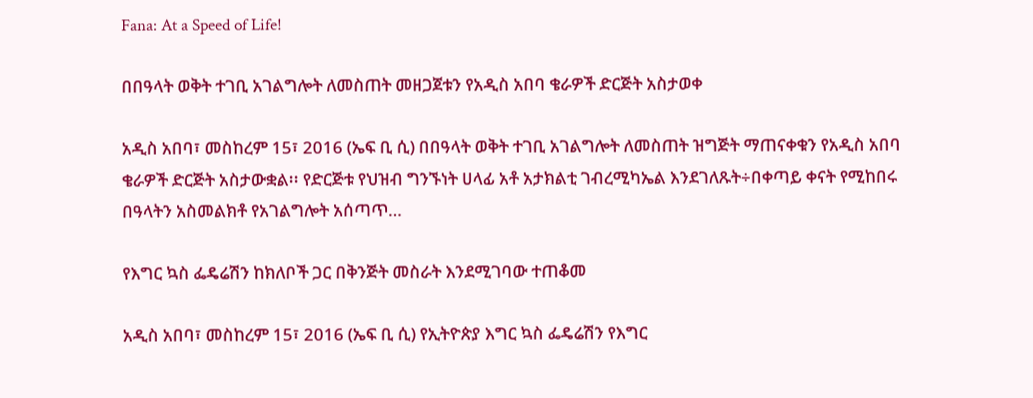Fana: At a Speed of Life!

በበዓላት ወቅት ተገቢ አገልግሎት ለመስጠት መዘጋጀቱን የአዲስ አበባ ቄራዎች ድርጅት አስታወቀ

አዲስ አበባ፣ መስከረም 15፣ 2016 (ኤፍ ቢ ሲ) በበዓላት ወቅት ተገቢ አገልግሎት ለመስጠት ዝግጅት ማጠናቀቁን የአዲስ አበባ ቄራዎች ድርጅት አስታውቋል፡፡ የድርጅቱ የህዝብ ግንኙነት ሀላፊ አቶ አታክልቲ ገብረሚካኤል እንደገለጹት÷በቀጣይ ቀናት የሚከበሩ በዓላትን አስመልክቶ የአገልግሎት አሰጣጥ…

የእግር ኳስ ፌዴሬሽን ከክለቦች ጋር በቅንጅት መስራት እንደሚገባው ተጠቆመ

አዲስ አበባ፣ መስከረም 15፣ 2016 (ኤፍ ቢ ሲ) የኢትዮጵያ እግር ኳስ ፌዴሬሽን የእግር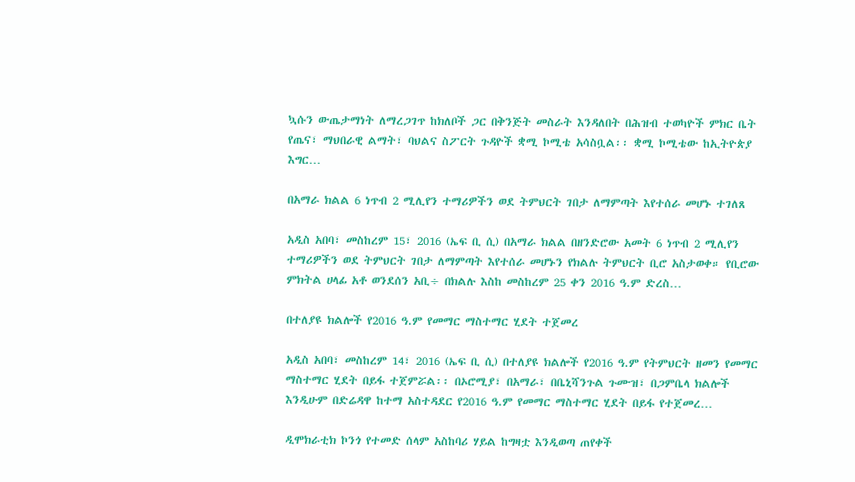ኳሱን ውጤታማነት ለማረጋገጥ ከክለቦች ጋር በቅንጅት መስራት እንዳለበት በሕዝብ ተወካዮች ምክር ቤት የጤና፣ ማህበራዊ ልማት፣ ባህልና ስፖርት ጉዳዮች ቋሚ ኮሚቴ አሳስቧል፡፡ ቋሚ ኮሚቴው ከኢትዮጵያ እግር…

በአማራ ክልል 6 ነጥብ 2 ሚሊየን ተማሪዎችን ወደ ትምህርት ገበታ ለማምጣት እየተሰራ መሆኑ ተገለጸ

አዲስ አበባ፣ መስከረም 15፣ 2016 (ኤፍ ቢ ሲ) በአማራ ክልል በዘንድሮው አመት 6 ነጥብ 2 ሚሊየን ተማሪዎችን ወደ ትምህርት ገበታ ለማምጣት እየተሰራ መሆኑን የክልሉ ትምህርት ቢሮ አስታወቀ። የቢሮው ምክትል ሀላፊ አቶ ወንደሰን አቢ÷ በክልሉ እስከ መስከረም 25 ቀን 2016 ዓ.ም ድረስ…

በተለያዩ ክልሎች የ2016 ዓ.ም የመማር ማስተማር ሂደት ተጀመረ

አዲስ አበባ፣ መስከረም 14፣ 2016 (ኤፍ ቢ ሲ) በተለያዩ ክልሎች የ2016 ዓ.ም የትምህርት ዘመን የመማር ማስተማር ሂደት በይፋ ተጀምሯል፡፡ በኦሮሚያ፣ በአማራ፣ በቤኒሻንጉል ጉሙዝ፣ በጋምቤላ ክልሎች እንዲሁም በድሬዳዋ ከተማ አስተዳደር የ2016 ዓ.ም የመማር ማስተማር ሂደት በይፋ የተጀመረ…

ዲሞክራቲክ ኮንጎ የተመድ ሰላም አስከባሪ ሃይል ከግዛቷ እንዲወጣ ጠየቀች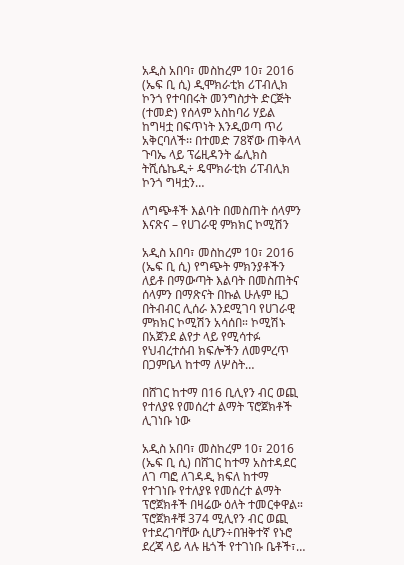አዲስ አበባ፣ መስከረም 10፣ 2016 (ኤፍ ቢ ሲ) ዲሞክራቲክ ሪፐብሊክ ኮንጎ የተባበሩት መንግስታት ድርጅት (ተመድ) የሰላም አስከባሪ ሃይል ከግዛቷ በፍጥነት እንዲወጣ ጥሪ አቅርባለች፡፡ በተመድ 78ኛው ጠቅላላ ጉባኤ ላይ ፕሬዚዳንት ፌሊክስ ትሺሴኬዲ÷ ዴሞክራቲክ ሪፐብሊክ ኮንጎ ግዛቷን…

ለግጭቶች እልባት በመስጠት ሰላምን እናጽና – የሀገራዊ ምክክር ኮሚሽን

አዲስ አበባ፣ መስከረም 10፣ 2016 (ኤፍ ቢ ሲ) የግጭት ምክንያቶችን ለይቶ በማውጣት እልባት በመስጠትና ሰላምን በማጽናት በኩል ሁሉም ዜጋ በትብብር ሊሰራ እንደሚገባ የሀገራዊ ምክክር ኮሚሽን አሳሰበ። ኮሚሽኑ በአጀንደ ልየታ ላይ የሚሳተፉ የህብረተሰብ ክፍሎችን ለመምረጥ በጋምቤላ ከተማ ለሦስት…

በሸገር ከተማ በ16 ቢሊየን ብር ወጪ የተለያዩ የመሰረተ ልማት ፕሮጀክቶች ሊገነቡ ነው

አዲስ አበባ፣ መስከረም 10፣ 2016 (ኤፍ ቢ ሲ) በሸገር ከተማ አስተዳደር ለገ ጣፎ ለገዳዲ ክፍለ ከተማ የተገነቡ የተለያዩ የመሰረተ ልማት ፕሮጀክቶች በዛሬው ዕለት ተመርቀዋል። ፕሮጀክቶቹ 374 ሚሊየን ብር ወጪ የተደረገባቸው ሲሆን÷በዝቅተኛ የኑሮ ደረጃ ላይ ላሉ ዜጎች የተገነቡ ቤቶች፣…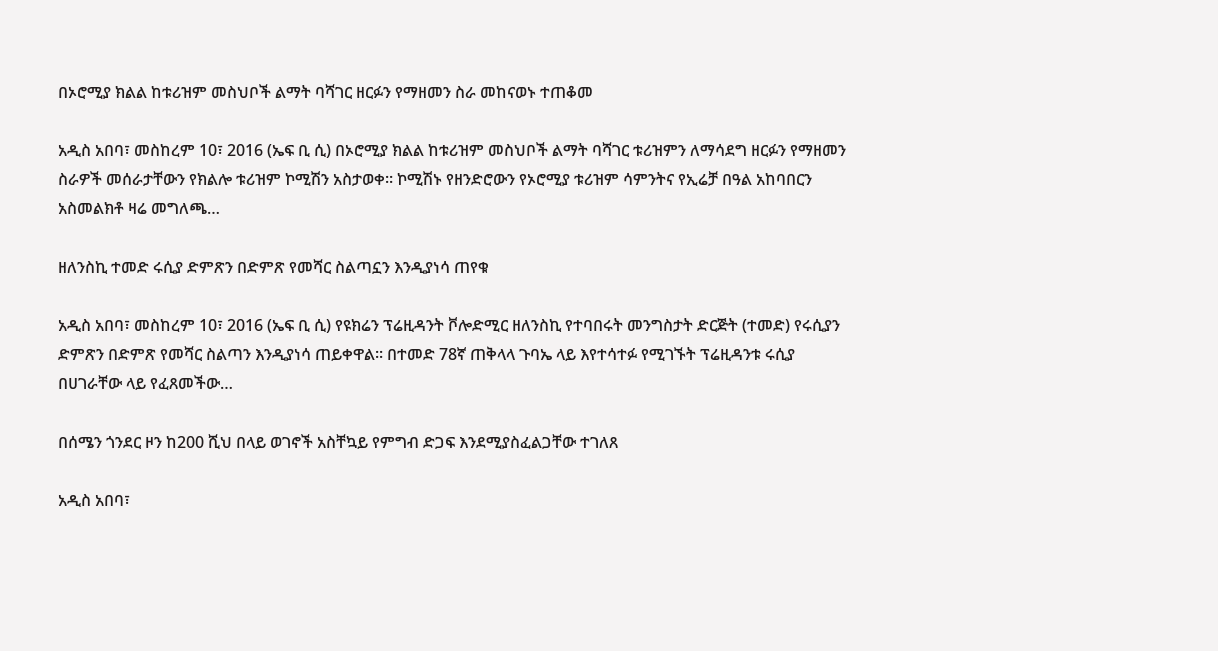በኦሮሚያ ክልል ከቱሪዝም መስህቦች ልማት ባሻገር ዘርፉን የማዘመን ስራ መከናወኑ ተጠቆመ

አዲስ አበባ፣ መስከረም 10፣ 2016 (ኤፍ ቢ ሲ) በኦሮሚያ ክልል ከቱሪዝም መስህቦች ልማት ባሻገር ቱሪዝምን ለማሳደግ ዘርፉን የማዘመን ስራዎች መሰራታቸውን የክልሎ ቱሪዝም ኮሚሽን አስታወቀ። ኮሚሽኑ የዘንድሮውን የኦሮሚያ ቱሪዝም ሳምንትና የኢሬቻ በዓል አከባበርን አስመልክቶ ዛሬ መግለጫ…

ዘለንስኪ ተመድ ሩሲያ ድምጽን በድምጽ የመሻር ስልጣኗን እንዲያነሳ ጠየቁ

አዲስ አበባ፣ መስከረም 10፣ 2016 (ኤፍ ቢ ሲ) የዩክሬን ፕሬዚዳንት ቮሎድሚር ዘለንስኪ የተባበሩት መንግስታት ድርጅት (ተመድ) የሩሲያን ድምጽን በድምጽ የመሻር ስልጣን እንዲያነሳ ጠይቀዋል፡፡ በተመድ 78ኛ ጠቅላላ ጉባኤ ላይ እየተሳተፉ የሚገኙት ፕሬዚዳንቱ ሩሲያ በሀገራቸው ላይ የፈጸመችው…

በሰሜን ጎንደር ዞን ከ200 ሺህ በላይ ወገኖች አስቸኳይ የምግብ ድጋፍ እንደሚያስፈልጋቸው ተገለጸ

አዲስ አበባ፣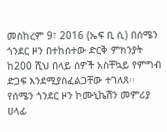መስከረም 9፣ 2016 (ኤፍ ቢ ሲ) በሰሜን ጎንደር ዞን በተከሰተው ድርቅ ምክንያት ከ200 ሺህ በላይ ሰዎች አስቸኳይ የምግብ ድጋፍ እንደሚያስፈልጋቸው ተገለጸ፡፡ የሰሜን ጎንደር ዞን ኮሙኒኬሽን መምሪያ ሀላፊ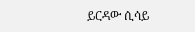ይርዳው ሲሳይ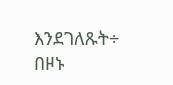እንደገለጹት÷ በዞኑ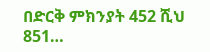በድርቅ ምክንያት 452 ሺህ 851…